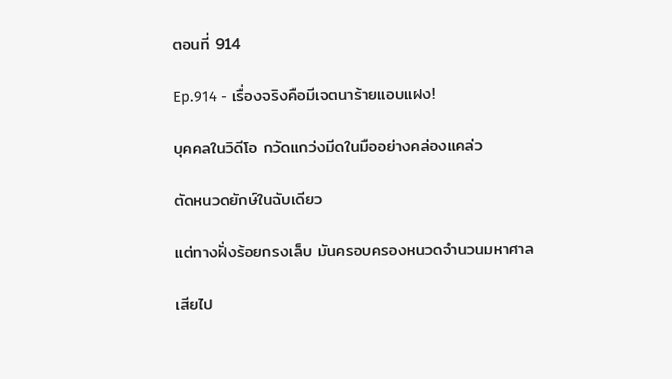ตอนที่ 914

Ep.914 - เรื่องจริงคือมีเจตนาร้ายแอบแฝง!

บุคคลในวิดีโอ กวัดแกว่งมีดในมืออย่างคล่องแคล่ว

ตัดหนวดยักษ์ในฉับเดียว

แต่ทางฝั่งร้อยกรงเล็บ มันครอบครองหนวดจำนวนมหาศาล

เสียไป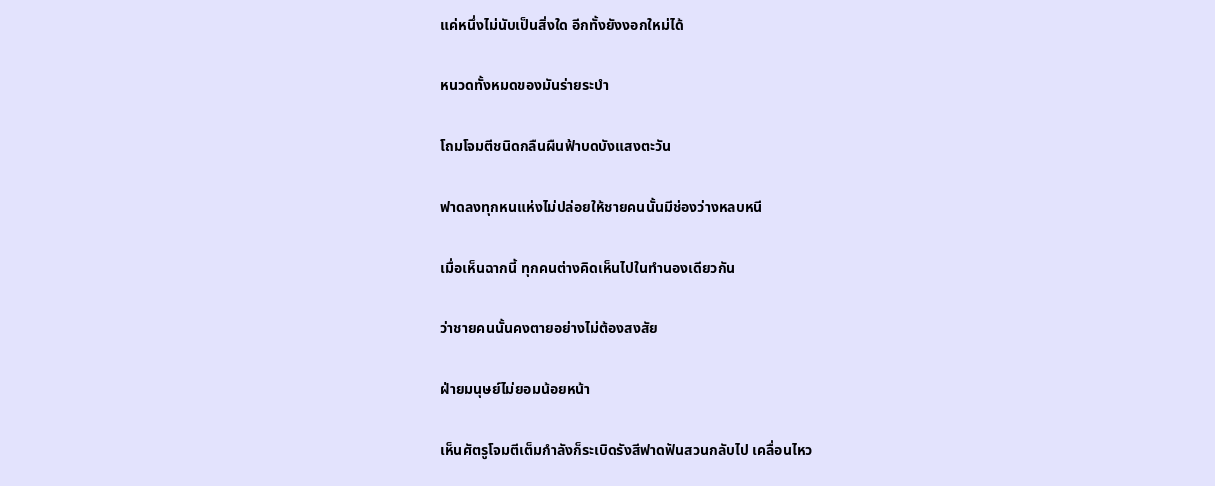แค่หนึ่งไม่นับเป็นสิ่งใด อีกทั้งยังงอกใหม่ได้

หนวดทั้งหมดของมันร่ายระบำ

โถมโจมตีชนิดกลืนผืนฟ้าบดบังแสงตะวัน

ฟาดลงทุกหนแห่งไม่ปล่อยให้ชายคนนั้นมีช่องว่างหลบหนี

เมื่อเห็นฉากนี้ ทุกคนต่างคิดเห็นไปในทำนองเดียวกัน

ว่าชายคนนั้นคงตายอย่างไม่ต้องสงสัย

ฝ่ายมนุษย์ไม่ยอมน้อยหน้า

เห็นศัตรูโจมตีเต็มกำลังก็ระเบิดรังสีฟาดฟันสวนกลับไป เคลื่อนไหว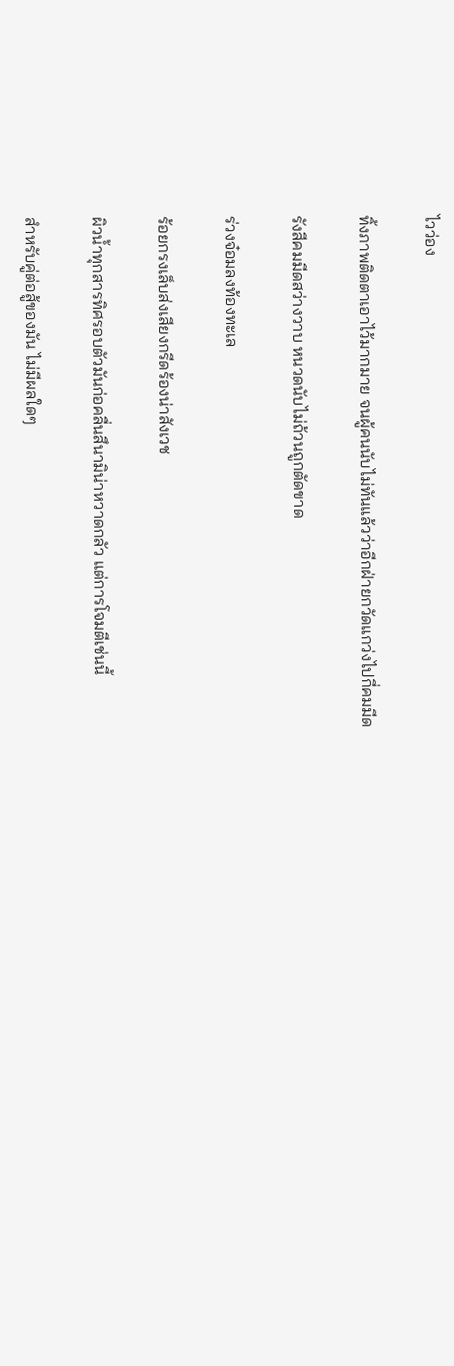ไวว่อง

ทิ้งภาพติดตาเอาไว้มากมาย จนผู้คนนับไม่ทันแล้วว่าอีกฝ่ายกวัดแกว่งไปกี่คมมีด

รังสีคมมีดสว่างวาบ หนวดนับไม่ถ้วนถูกตัดขาด

ร่วงจ๋อมลงท้องทะเล

ร้อยกรงเล็บส่งเสียงกรีดร้องน่าสังเวช

ผิวน้ำทุกสารทิศรอบตัวมันก่อคลื่นสึนามิน่าหวาดกลัว แต่การโจมตีเช่นนี้

สำหรับคู่ต่อสู้ของมัน ไม่มีผลใดๆ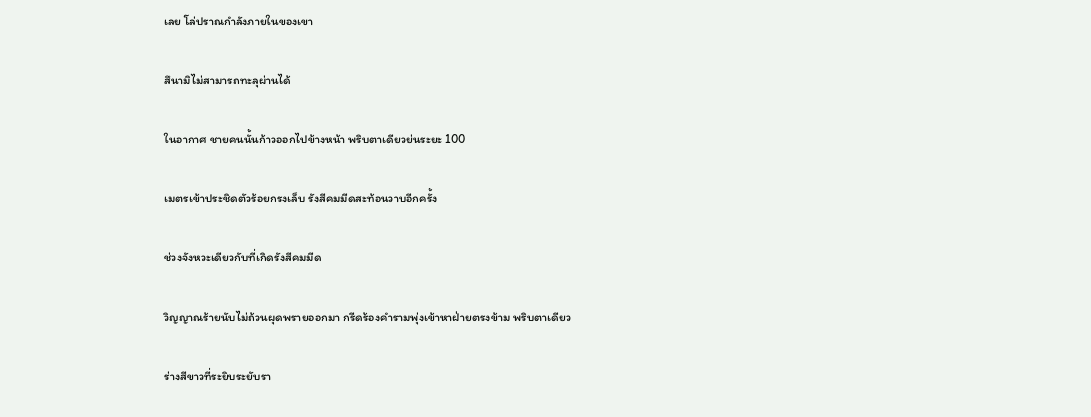เลย โล่ปราณกำลังภายในของเขา

สึนามิไม่สามารถทะลุผ่านได้

ในอากาศ ชายคนนั้นก้าวออกไปข้างหน้า พริบตาเดียวย่นระยะ 100

เมตรเข้าประชิดตัวร้อยกรงเล็บ รังสีคมมีดสะท้อนวาบอีกครั้ง

ช่วงจังหวะเดียวกับที่เกิดรังสีคมมีด

วิญญาณร้ายนับไม่ถ้วนผุดพรายออกมา กรีดร้องคำรามพุ่งเข้าหาฝ่ายตรงข้าม พริบตาเดียว

ร่างสีขาวที่ระยิบระยับรา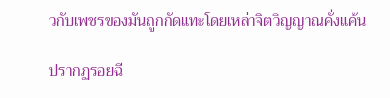วกับเพชรของมันถูกกัดแทะโดยเหล่าจิตวิญญาณคั่งแค้น

ปรากฏรอยฉี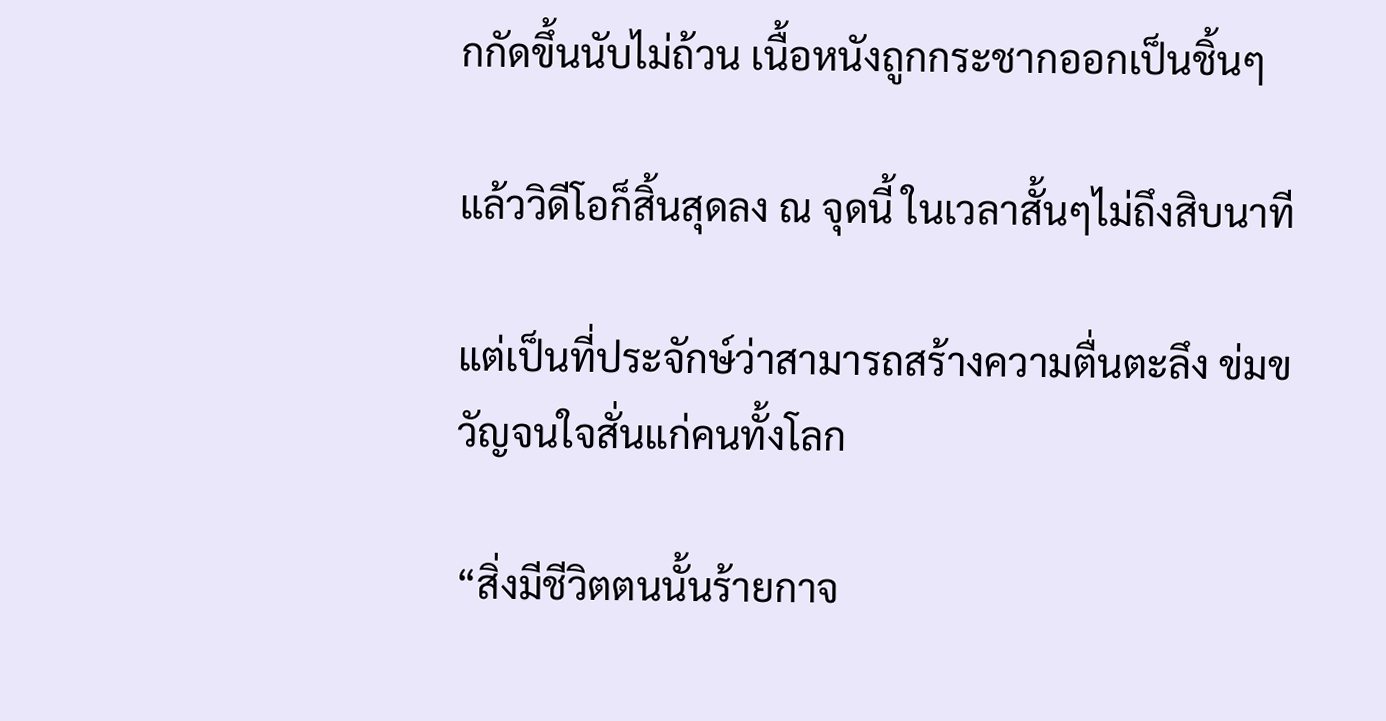กกัดขึ้นนับไม่ถ้วน เนื้อหนังถูกกระชากออกเป็นชิ้นๆ

แล้ววิดีโอก็สิ้นสุดลง ณ จุดนี้ ในเวลาสั้นๆไม่ถึงสิบนาที

แต่เป็นที่ประจักษ์ว่าสามารถสร้างความตื่นตะลึง ข่มขวัญจนใจสั่นแก่คนทั้งโลก

“สิ่งมีชีวิตตนนั้นร้ายกาจ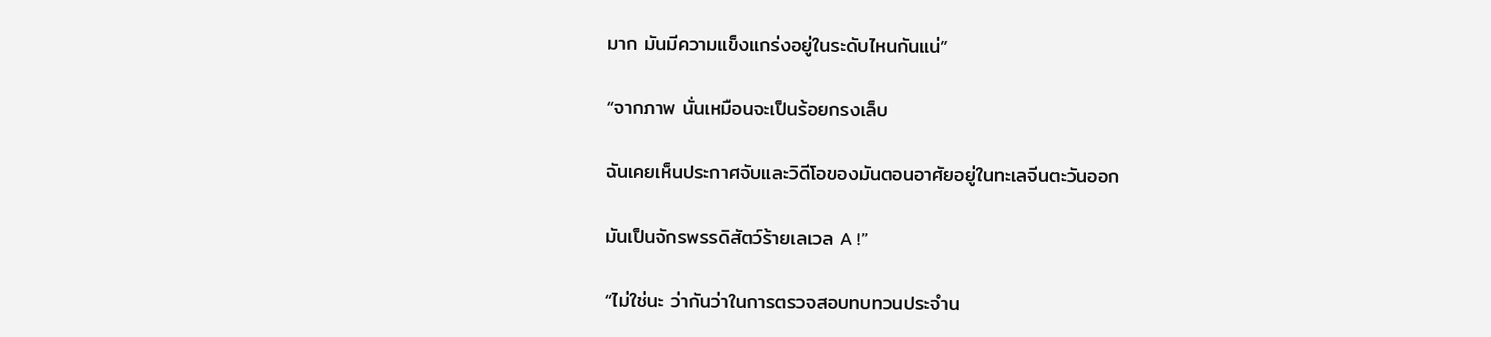มาก มันมีความแข็งแกร่งอยู่ในระดับไหนกันแน่”

“จากภาพ นั่นเหมือนจะเป็นร้อยกรงเล็บ

ฉันเคยเห็นประกาศจับและวิดีโอของมันตอนอาศัยอยู่ในทะเลจีนตะวันออก

มันเป็นจักรพรรดิสัตว์ร้ายเลเวล A !”

“ไม่ใช่นะ ว่ากันว่าในการตรวจสอบทบทวนประจำน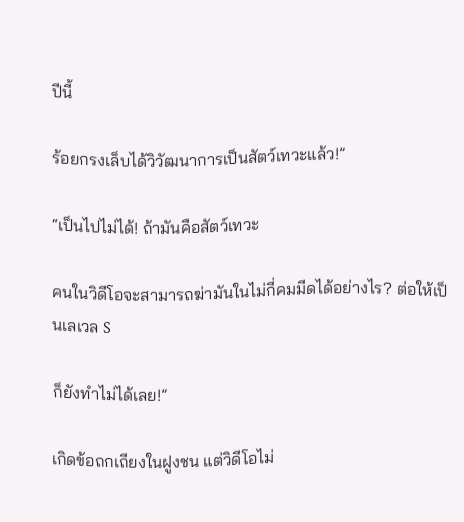ปีนี้

ร้อยกรงเล็บได้วิวัฒนาการเป็นสัตว์เทวะแล้ว!”

“เป็นไปไม่ได้! ถ้ามันคือสัตว์เทวะ

คนในวิดีโอจะสามารถฆ่ามันในไม่กี่คมมีดได้อย่างไร? ต่อให้เป็นเลเวล S

ก็ยังทำไม่ได้เลย!”

เกิดข้อถกเถียงในฝูงชน แต่วิดีโอไม่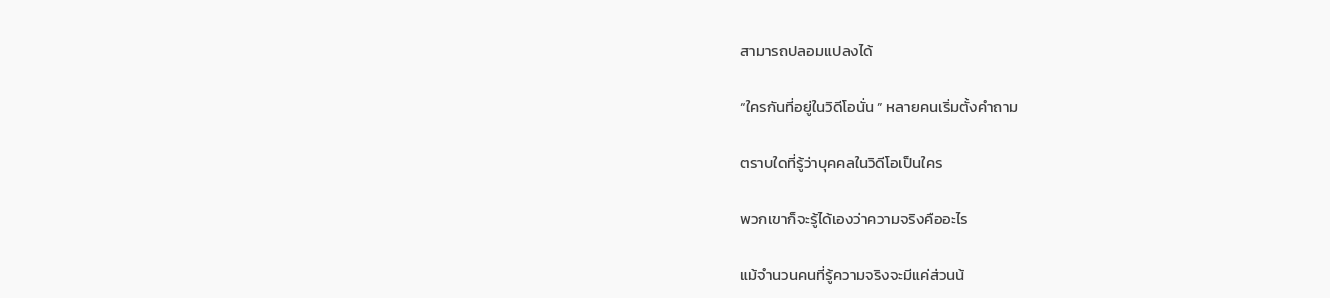สามารถปลอมแปลงได้

“ใครกันที่อยู่ในวิดีโอนั่น ” หลายคนเริ่มตั้งคำถาม

ตราบใดที่รู้ว่าบุคคลในวิดีโอเป็นใคร

พวกเขาก็จะรู้ได้เองว่าความจริงคืออะไร

แม้จำนวนคนที่รู้ความจริงจะมีแค่ส่วนน้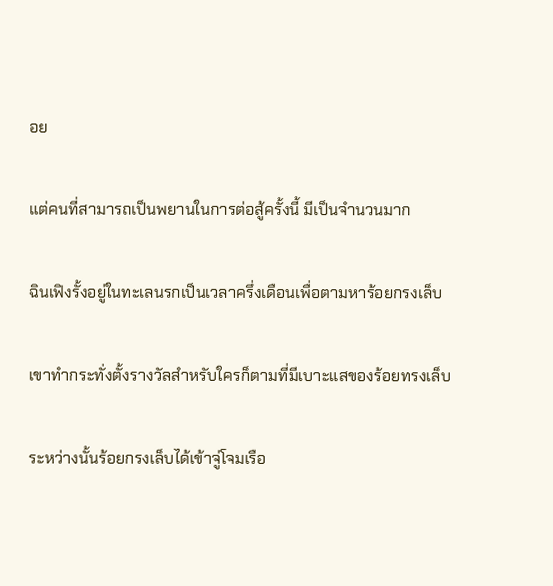อย

แต่คนที่สามารถเป็นพยานในการต่อสู้ครั้งนี้ มีเป็นจำนวนมาก

ฉินเฟิงรั้งอยู่ในทะเลนรกเป็นเวลาครึ่งเดือนเพื่อตามหาร้อยกรงเล็บ

เขาทำกระทั่งตั้งรางวัลสำหรับใครก็ตามที่มีเบาะแสของร้อยทรงเล็บ

ระหว่างนั้นร้อยกรงเล็บได้เข้าจู่โจมเรือ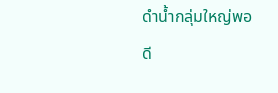ดำน้ำกลุ่มใหญ่พอดี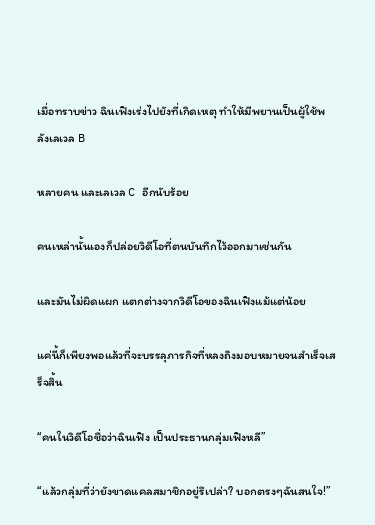เมื่อทราบข่าว ฉินเฟิงเร่งไปยังที่เกิดเหตุ ทำให้มีพยานเป็นผู้ใช้พลังเลเวล B

หลายคน และเลเวล C อีกนับร้อย

คนเหล่านั้นเองก็ปล่อยวิดีโอที่ตนบันทึกไว้ออกมาเช่นกัน

และมันไม่ผิดแผก แตกต่างจากวิดีโอของฉินเฟิงแม้แต่น้อย

แค่นี้ก็เพียงพอแล้วที่จะบรรลุภารกิจที่หลงถิงมอบหมายจนสำเร็จเสร็จสิ้น

“คนในวิดีโอชื่อว่าฉินเฟิง เป็นประธานกลุ่มเฟิงหลี”

“แล้วกลุ่มที่ว่ายังขาดแคลสมาชิกอยู่รึเปล่า? บอกตรงๆฉันสนใจ!”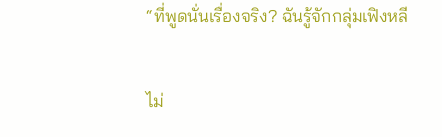“ที่พูดนั่นเรื่องจริง? ฉันรู้จักกลุ่มเฟิงหลี

ไม่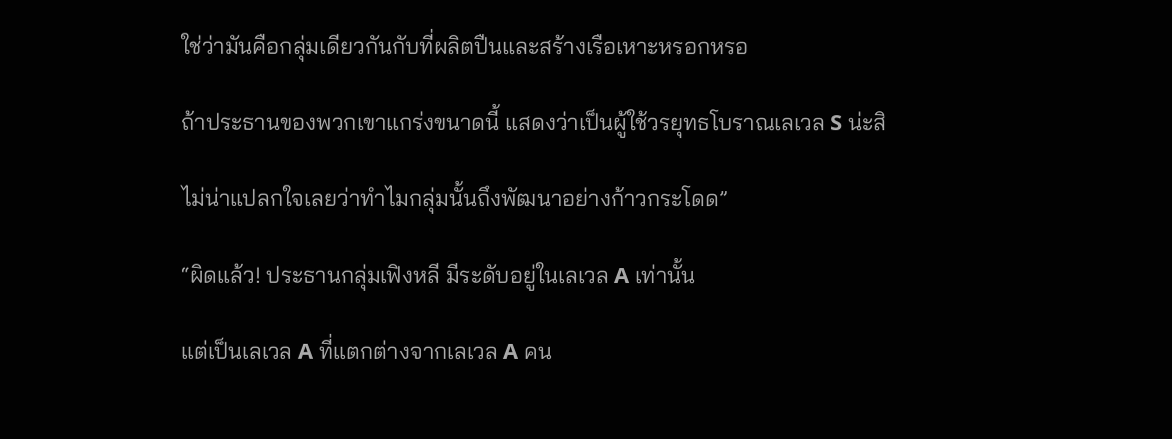ใช่ว่ามันคือกลุ่มเดียวกันกับที่ผลิตปืนและสร้างเรือเหาะหรอกหรอ

ถ้าประธานของพวกเขาแกร่งขนาดนี้ แสดงว่าเป็นผู้ใช้วรยุทธโบราณเลเวล S น่ะสิ

ไม่น่าแปลกใจเลยว่าทำไมกลุ่มนั้นถึงพัฒนาอย่างก้าวกระโดด”

“ผิดแล้ว! ประธานกลุ่มเฟิงหลี มีระดับอยู่ในเลเวล A เท่านั้น

แต่เป็นเลเวล A ที่แตกต่างจากเลเวล A คน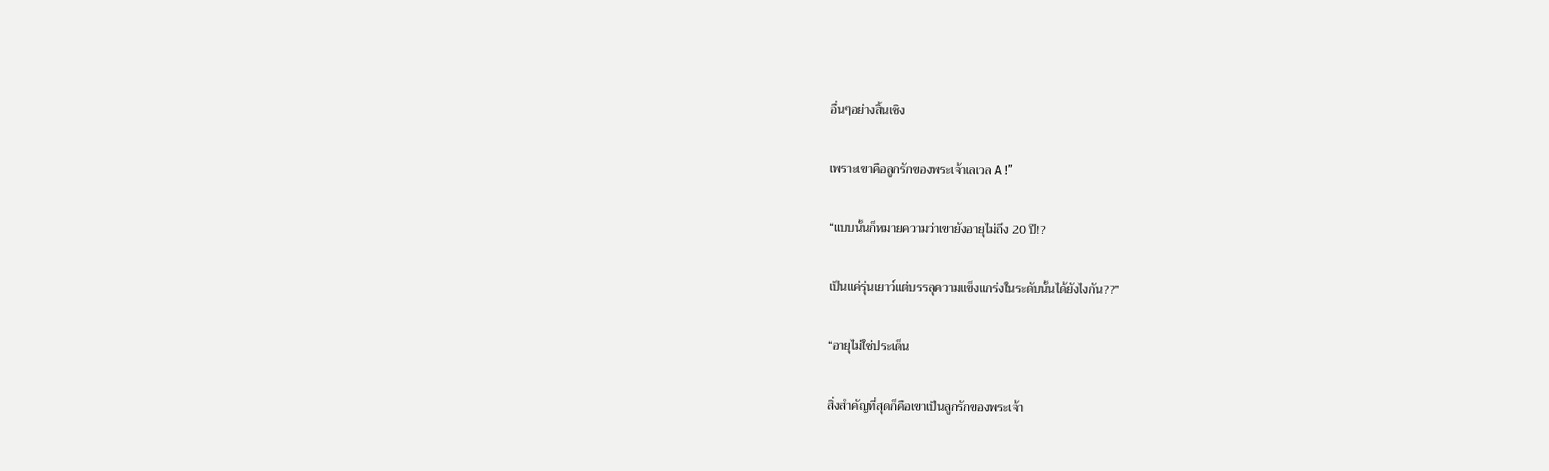อื่นๆอย่างสิ้นเชิง

เพราะเขาคือลูกรักของพระเจ้าเลเวล A !”

“แบบนั้นก็หมายความว่าเขายังอายุไม่ถึง 20 ปี!?

เป็นแค่รุ่นเยาว์แต่บรรลุความแข็งแกร่งในระดับนั้นได้ยังไงกัน??”

“อายุไม่ใช่ประเด็น

สิ่งสำคัญที่สุดก็คือเขาเป็นลูกรักของพระเจ้า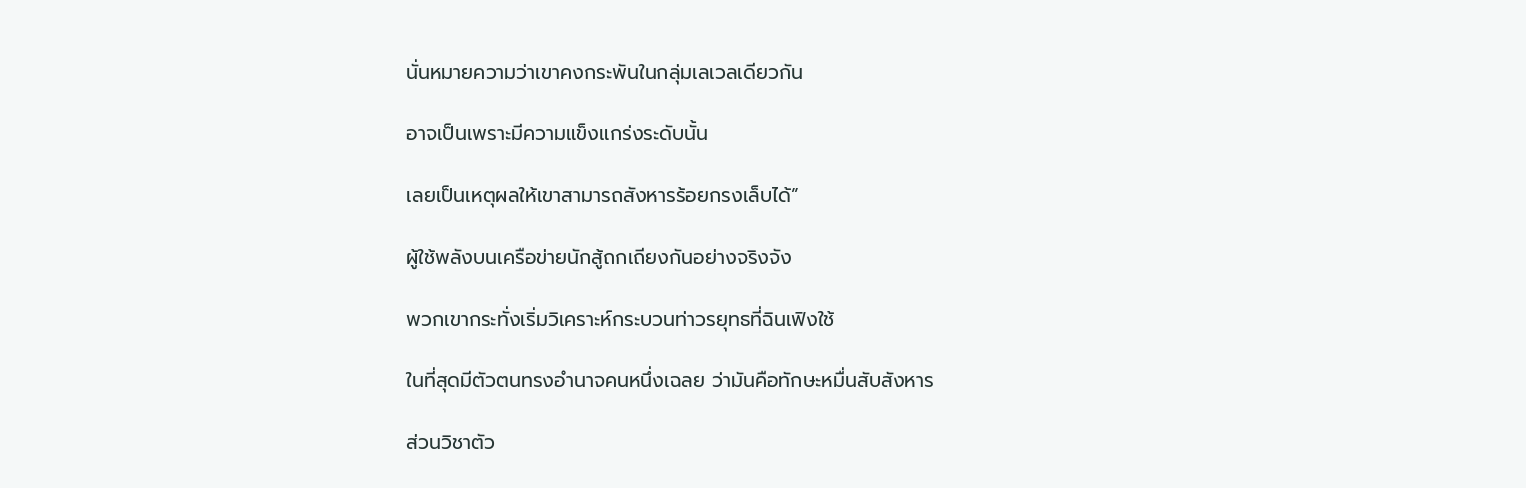นั่นหมายความว่าเขาคงกระพันในกลุ่มเลเวลเดียวกัน

อาจเป็นเพราะมีความแข็งแกร่งระดับนั้น

เลยเป็นเหตุผลให้เขาสามารถสังหารร้อยกรงเล็บได้”

ผู้ใช้พลังบนเครือข่ายนักสู้ถกเถียงกันอย่างจริงจัง

พวกเขากระทั่งเริ่มวิเคราะห์กระบวนท่าวรยุทธที่ฉินเฟิงใช้

ในที่สุดมีตัวตนทรงอำนาจคนหนึ่งเฉลย ว่ามันคือทักษะหมื่นสับสังหาร

ส่วนวิชาตัว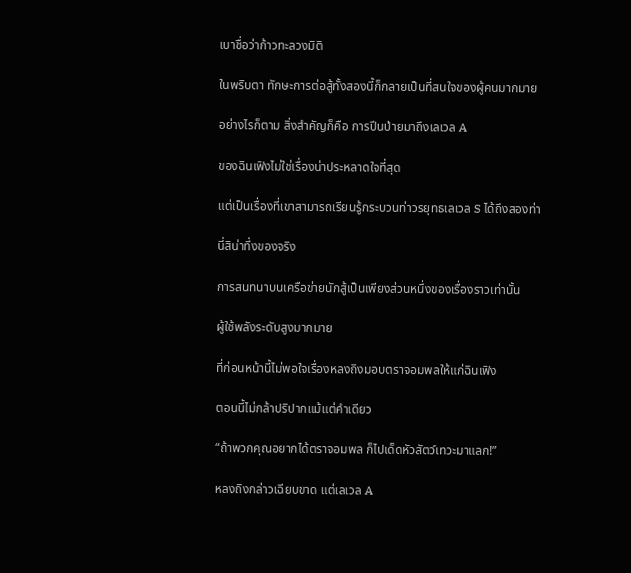เบาชื่อว่าก้าวทะลวงมิติ

ในพริบตา ทักษะการต่อสู้ทั้งสองนี้ก็กลายเป็นที่สนใจของผู้คนมากมาย

อย่างไรก็ตาม สิ่งสำคัญก็คือ การปีนป่ายมาถึงเลเวล A

ของฉินเฟิงไม่ใช่เรื่องน่าประหลาดใจที่สุด

แต่เป็นเรื่องที่เขาสามารถเรียนรู้กระบวนท่าวรยุทธเลเวล S ได้ถึงสองท่า

นี่สิน่าทึ่งของจริง

การสนทนาบนเครือข่ายนักสู้เป็นเพียงส่วนหนึ่งของเรื่องราวเท่านั้น

ผู้ใช้พลังระดับสูงมากมาย

ที่ก่อนหน้านี้ไม่พอใจเรื่องหลงถิงมอบตราจอมพลให้แก่ฉินเฟิง

ตอนนี้ไม่กล้าปริปากแม้แต่คำเดียว

“ถ้าพวกคุณอยากได้ตราจอมพล ก็ไปเด็ดหัวสัตว์เทวะมาแลก!”

หลงถิงกล่าวเฉียบขาด แต่เลเวล A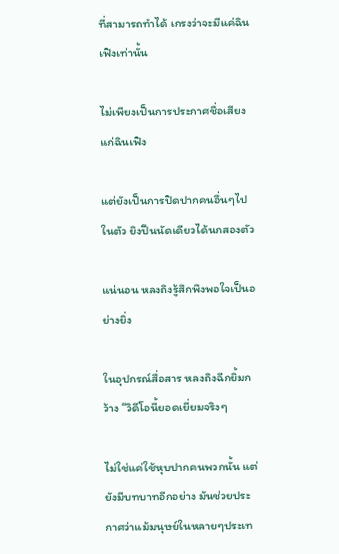ที่สามารถทำได้ เกรงว่าจะมีแค่ฉินเฟิงเท่านั้น

ไม่เพียงเป็นการประกาศชื่อเสียงแก่ฉินเฟิง

แต่ยังเป็นการปิดปากคนอื่นๆไปในตัว ยิงปืนนัดเดียวได้นกสองตัว

แน่นอน หลงถิงรู้สึกพึงพอใจเป็นอย่างยิ่ง

ในอุปกรณ์สื่อสาร หลงถิงฉีกยิ้มกว้าง “วิดีโอนี้ยอดเยี่ยมจริงๆ

ไม่ใช่แค่ใช้หุบปากคนพวกนั้น แต่ยังมีบทบาทอีกอย่าง มันช่วยประกาศว่าแม้มนุษย์ในหลายๆประเท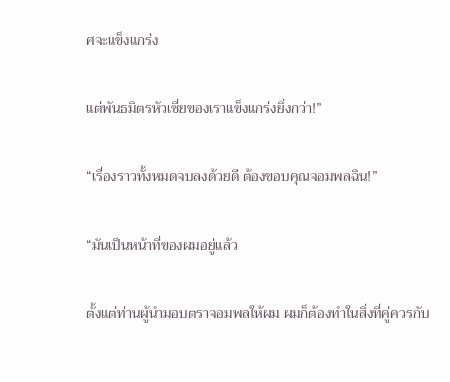ศจะแข็งแกร่ง

แต่พันธมิตรหัวเซี่ยของเราแข็งแกร่งยิ่งกว่า!”

“เรื่องราวทั้งหมดจบลงด้วยดี ต้องขอบคุณจอมพลฉิน!”

“มันเป็นหน้าที่ของผมอยู่แล้ว

ตั้งแต่ท่านผู้นำมอบตราจอมพลให้ผม ผมก็ต้องทำในสิ่งที่คู่ควรกับ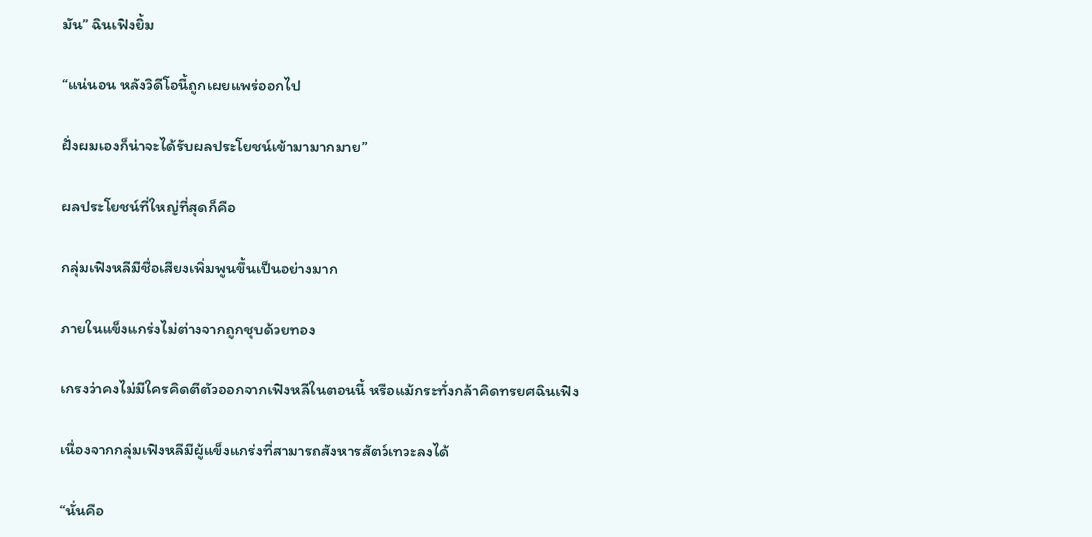มัน” ฉินเฟิงยิ้ม

“แน่นอน หลังวิดีโอนี้ถูกเผยแพร่ออกไป

ฝั่งผมเองก็น่าจะได้รับผลประโยชน์เข้ามามากมาย”

ผลประโยชน์ที่ใหญ่ที่สุดก็คือ

กลุ่มเฟิงหลีมีชื่อเสียงเพิ่มพูนขึ้นเป็นอย่างมาก

ภายในแข็งแกร่งไม่ต่างจากถูกชุบด้วยทอง

เกรงว่าคงไม่มีใครคิดตีตัวออกจากเฟิงหลีในตอนนี้ หรือแม้กระทั่งกล้าคิดทรยศฉินเฟิง

เนื่องจากกลุ่มเฟิงหลีมีผู้แข็งแกร่งที่สามารถสังหารสัตว์เทวะลงได้

“นั่นคือ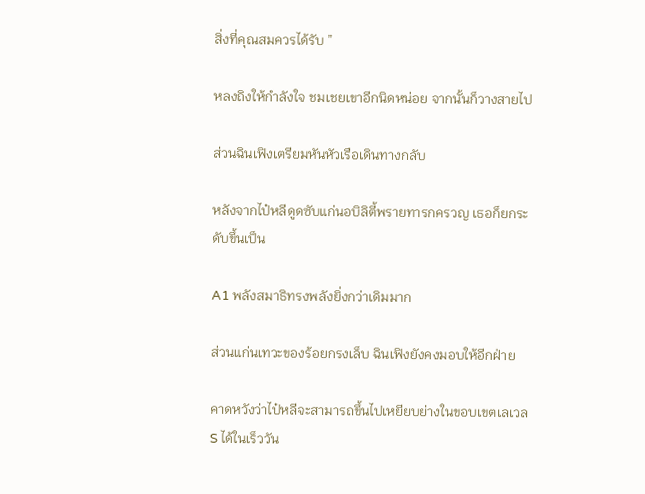สิ่งที่คุณสมควรได้รับ ”

หลงถิงให้กำลังใจ ชมเชยเขาอีกนิดหน่อย จากนั้นก็วางสายไป

ส่วนฉินเฟิงเตรียมหันหัวเรือเดินทางกลับ

หลังจากไป๋หลีดูดซับแก่นอบิลิตี้พรายทารกครวญ เธอก็ยกระดับขึ้นเป็น

A1 พลังสมาธิทรงพลังยิ่งกว่าเดิมมาก

ส่วนแก่นเทวะของร้อยกรงเล็บ ฉินเฟิงยังคงมอบให้อีกฝ่าย

คาดหวังว่าไป๋หลีจะสามารถขึ้นไปเหยียบย่างในขอบเขตเลเวล S ได้ในเร็ววัน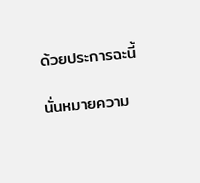ด้วยประการฉะนี้

นั่นหมายความ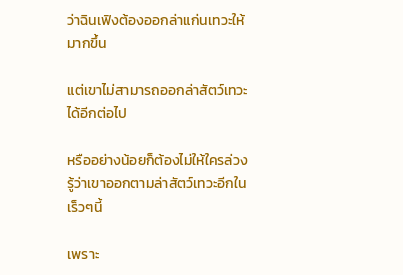ว่าฉินเฟิงต้องออกล่าแก่นเทวะให้มากขึ้น

แต่เขาไม่สามารถออกล่าสัตว์เทวะได้อีกต่อไป

หรืออย่างน้อยก็ต้องไม่ให้ใครล่วงรู้ว่าเขาออกตามล่าสัตว์เทวะอีกในเร็วๆนี้

เพราะ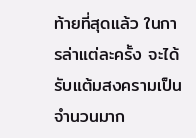ท้ายที่สุดแล้ว ในการล่าแต่ละครั้ง จะได้รับแต้มสงครามเป็นจำนวนมาก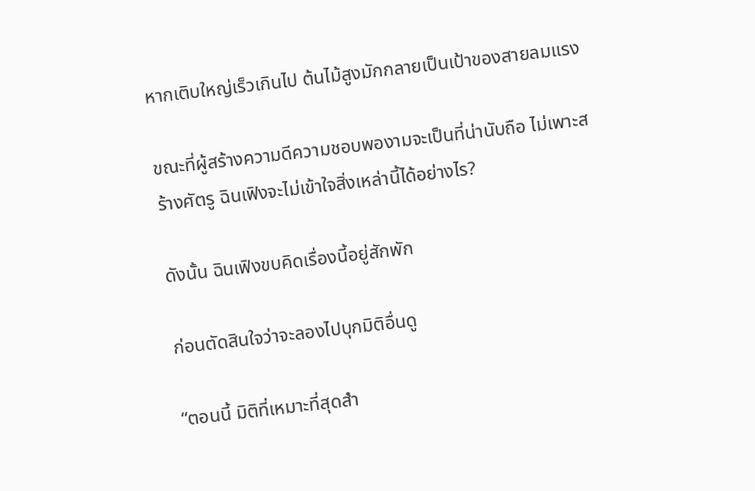หากเติบใหญ่เร็วเกินไป ต้นไม้สูงมักกลายเป็นเป้าของสายลมแรง

ขณะที่ผู้สร้างความดีความชอบพองามจะเป็นที่น่านับถือ ไม่เพาะสร้างศัตรู ฉินเฟิงจะไม่เข้าใจสิ่งเหล่านี้ได้อย่างไร?

ดังนั้น ฉินเฟิงขบคิดเรื่องนี้อยู่สักพัก

ก่อนตัดสินใจว่าจะลองไปบุกมิติอื่นดู

“ตอนนี้ มิติที่เหมาะที่สุดสำ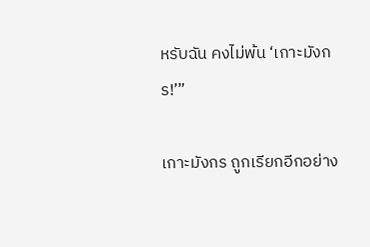หรับฉัน คงไม่พ้น ‘เกาะมังกร!’”

เกาะมังกร ถูกเรียกอีกอย่าง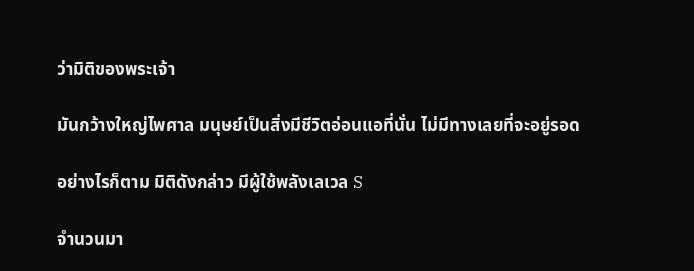ว่ามิติของพระเจ้า

มันกว้างใหญ่ไพศาล มนุษย์เป็นสิ่งมีชีวิตอ่อนแอที่นั่น ไม่มีทางเลยที่จะอยู่รอด

อย่างไรก็ตาม มิติดังกล่าว มีผู้ใช้พลังเลเวล S

จำนวนมา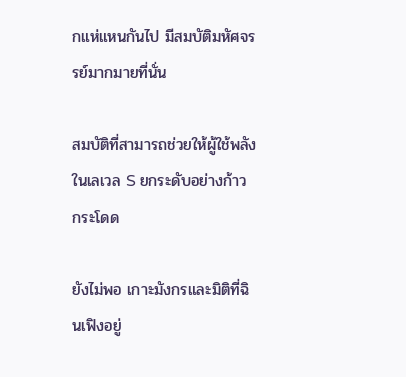กแห่แหนกันไป มีสมบัติมหัศจรรย์มากมายที่นั่น

สมบัติที่สามารถช่วยให้ผู้ใช้พลังในเลเวล S ยกระดับอย่างก้าวกระโดด

ยังไม่พอ เกาะมังกรและมิติที่ฉินเฟิงอยู่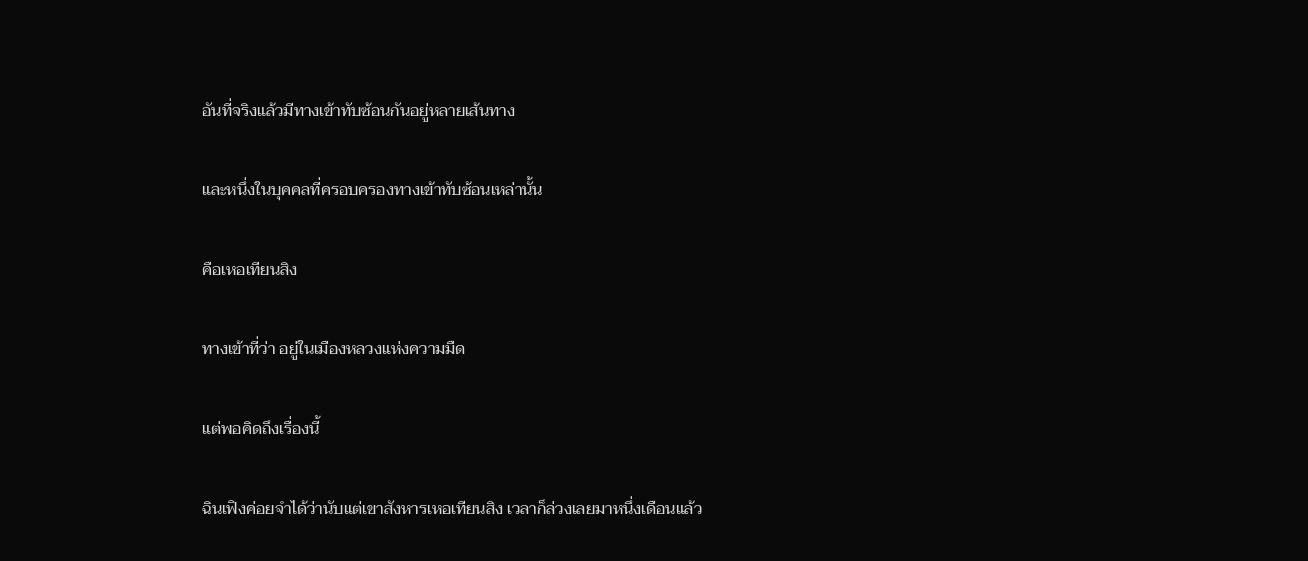อันที่จริงแล้วมีทางเข้าทับซ้อนกันอยู่หลายเส้นทาง

และหนึ่งในบุคคลที่ครอบครองทางเข้าทับซ้อนเหล่านั้น

คือเหอเทียนสิง

ทางเข้าที่ว่า อยู่ในเมืองหลวงแห่งความมืด

แต่พอคิดถึงเรื่องนี้

ฉินเฟิงค่อยจำได้ว่านับแต่เขาสังหารเหอเทียนสิง เวลาก็ล่วงเลยมาหนึ่งเดือนแล้ว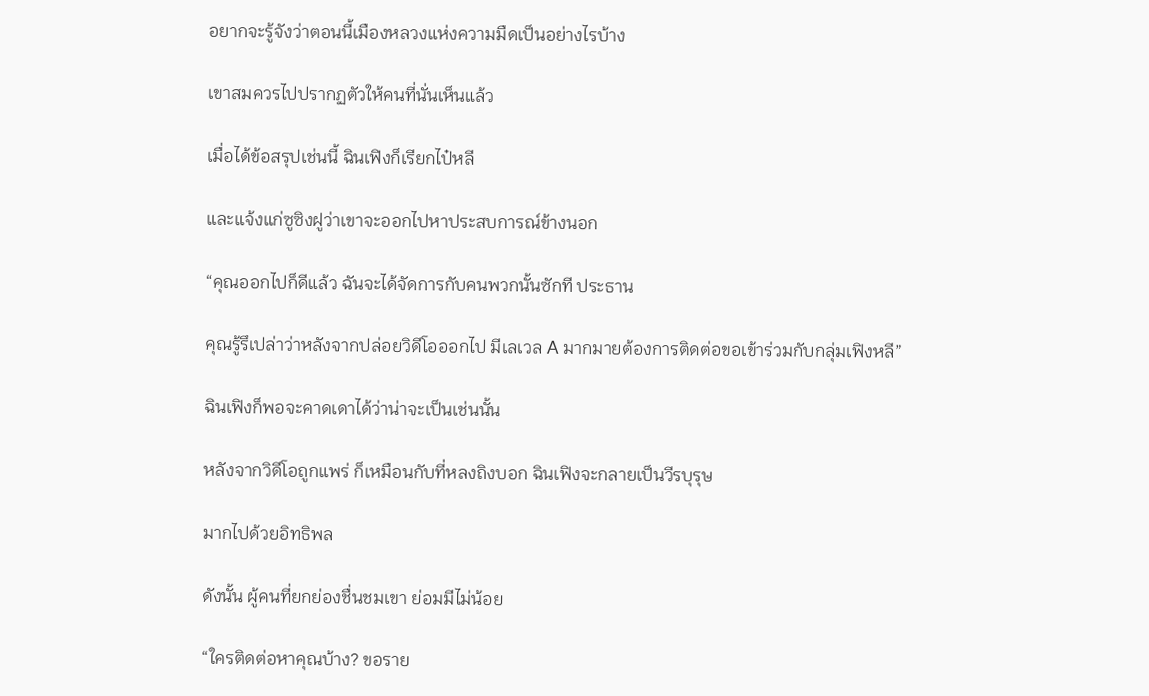อยากจะรู้จังว่าตอนนี้เมืองหลวงแห่งความมืดเป็นอย่างไรบ้าง

เขาสมควรไปปรากฏตัวให้คนที่นั่นเห็นแล้ว

เมื่อได้ข้อสรุปเช่นนี้ ฉินเฟิงก็เรียกไป๋หลี

และแจ้งแก่ซูซิงฝูว่าเขาจะออกไปหาประสบการณ์ข้างนอก

“คุณออกไปก็ดีแล้ว ฉันจะได้จัดการกับคนพวกนั้นซักที ประธาน

คุณรู้รึเปล่าว่าหลังจากปล่อยวิดีโอออกไป มีเลเวล A มากมายต้องการติดต่อขอเข้าร่วมกับกลุ่มเฟิงหลี”

ฉินเฟิงก็พอจะคาดเดาได้ว่าน่าจะเป็นเช่นนั้น

หลังจากวิดีโอถูกแพร่ ก็เหมือนกับที่หลงถิงบอก ฉินเฟิงจะกลายเป็นวีรบุรุษ

มากไปด้วยอิทธิพล

ดังนั้น ผู้คนที่ยกย่องชื่นชมเขา ย่อมมีไม่น้อย

“ใครติดต่อหาคุณบ้าง? ขอราย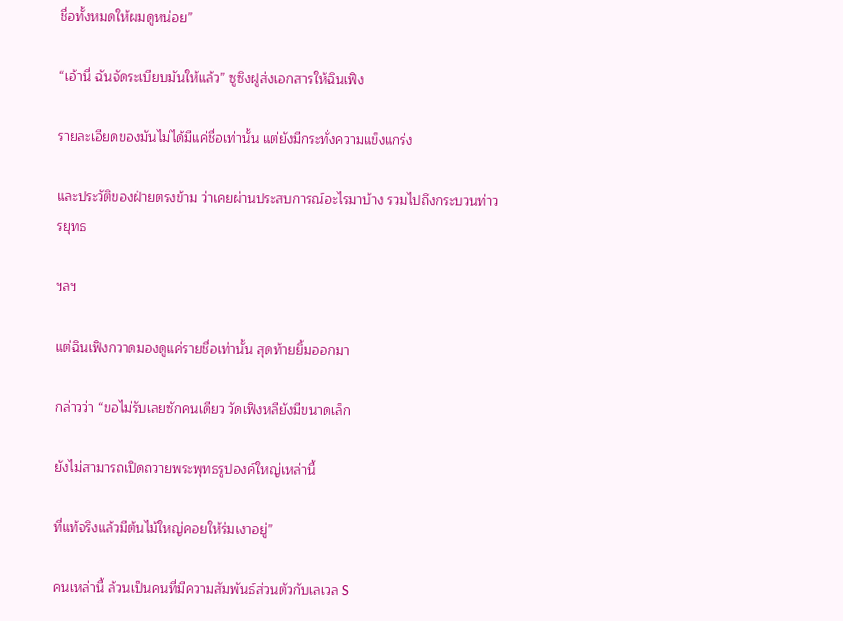ชื่อทั้งหมดให้ผมดูหน่อย”

“เอ้านี่ ฉันจัดระเบียบมันให้แล้ว” ซูซิงฝูส่งเอกสารให้ฉินเฟิง

รายละเอียดของมันไม่ได้มีแค่ชื่อเท่านั้น แต่ยังมีกระทั่งความแข็งแกร่ง

และประวัติของฝ่ายตรงข้าม ว่าเคยผ่านประสบการณ์อะไรมาบ้าง รวมไปถึงกระบวนท่าวรยุทธ

ฯลฯ

แต่ฉินเฟิงกวาดมองดูแค่รายชื่อเท่านั้น สุดท้ายยิ้มออกมา

กล่าวว่า “ขอไม่รับเลยซักคนเดียว วัดเฟิงหลียังมีขนาดเล็ก

ยังไม่สามารถเปิดถวายพระพุทธรูปองค์ใหญ่เหล่านี้

ที่แท้จริงแล้วมีต้นไม้ใหญ่คอยให้ร่มเงาอยู่”

คนเหล่านี้ ล้วนเป็นคนที่มีความสัมพันธ์ส่วนตัวกับเลเวล S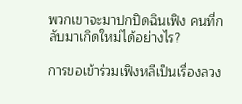พวกเขาจะมาปกปิดฉินเฟิง คนที่กลับมาเกิดใหม่ได้อย่างไร?

การขอเข้าร่วมเฟิงหลีเป็นเรื่องลวง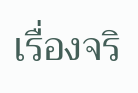เรื่องจริ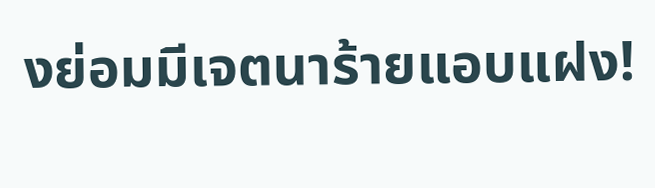งย่อมมีเจตนาร้ายแอบแฝง!